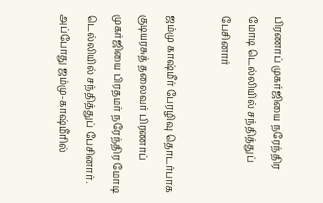பிரணாப் முகர்ஜியை நரேந்திர மோடி டெல்லியில் சந்தித்துப் பேசினார்

ஜம்மு காஷ்மீர் பேரழிவு தொடர்பாக குடியரசுத் தலைவர் பிரணாப் முகர்ஜியை பிரதமர் நரேந்திர மோடி டெல்லியில் சந்தித்துப் பேசினார். அப்போது ஜம்மு-காஷ்மீரில்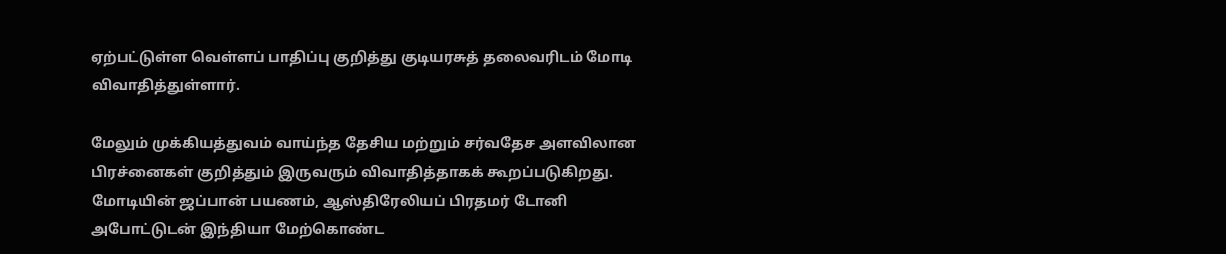ஏற்பட்டுள்ள வெள்ளப் பாதிப்பு குறித்து குடியரசுத் தலைவரிடம் மோடி விவாதித்துள்ளார்.

மேலும் முக்கியத்துவம் வாய்ந்த தேசிய மற்றும் சர்வதேச அளவிலான பிரச்னைகள் குறித்தும் இருவரும் விவாதித்தாகக் கூறப்படுகிறது. மோடியின் ஜப்பான் பயணம், ஆஸ்திரேலியப் பிரதமர் டோனி அபோட்டுடன் இந்தியா மேற்கொண்ட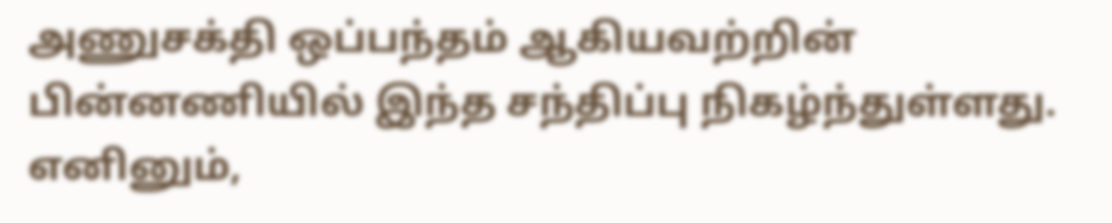அணுசக்தி ஒப்பந்தம் ஆகியவற்றின் பின்னணியில் இந்த சந்திப்பு நிகழ்ந்துள்ளது. எனினும்,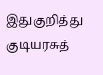இதுகுறித்து குடியரசுத்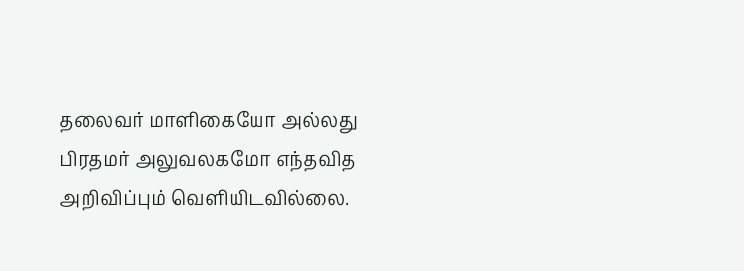தலைவர் மாளிகையோ அல்லது பிரதமர் அலுவலகமோ எந்தவித அறிவிப்பும் வெளியிடவில்லை.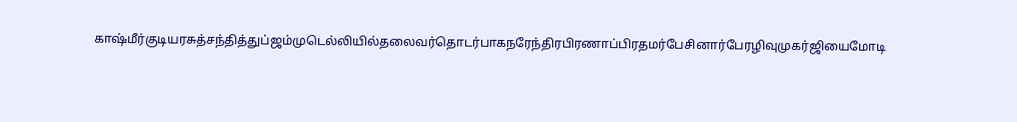காஷ்மீர்குடியரசுத்சந்தித்துப்ஜம்முடெல்லியில்தலைவர்தொடர்பாகநரேந்திரபிரணாப்பிரதமர்பேசினார்பேரழிவுமுகர்ஜியைமோடி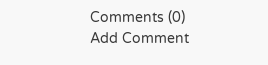Comments (0)
Add Comment